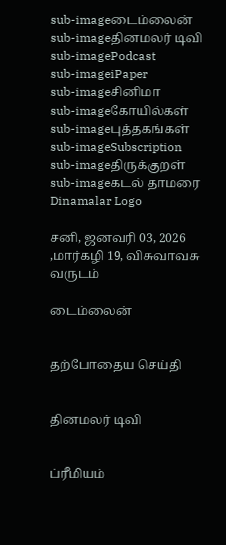sub-imageடைம்லைன்
sub-imageதினமலர் டிவி
sub-imagePodcast
sub-imageiPaper
sub-imageசினிமா
sub-imageகோயில்கள்
sub-imageபுத்தகங்கள்
sub-imageSubscription
sub-imageதிருக்குறள்
sub-imageகடல் தாமரை
Dinamalar Logo

சனி, ஜனவரி 03, 2026 ,மார்கழி 19, விசுவாவசு வருடம்

டைம்லைன்


தற்போதைய செய்தி


தினமலர் டிவி


ப்ரீமியம்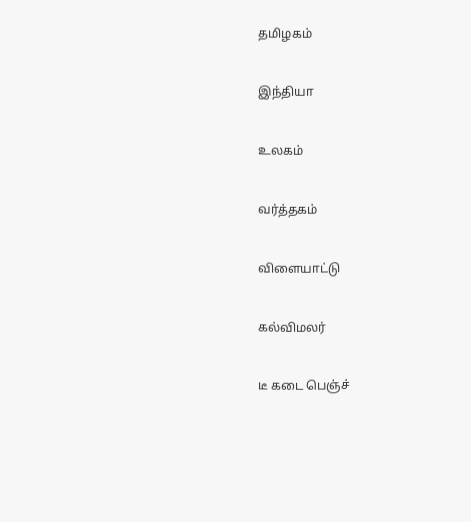தமிழகம்


இந்தியா


உலகம்


வர்த்தகம்


விளையாட்டு


கல்விமலர்


டீ கடை பெஞ்ச்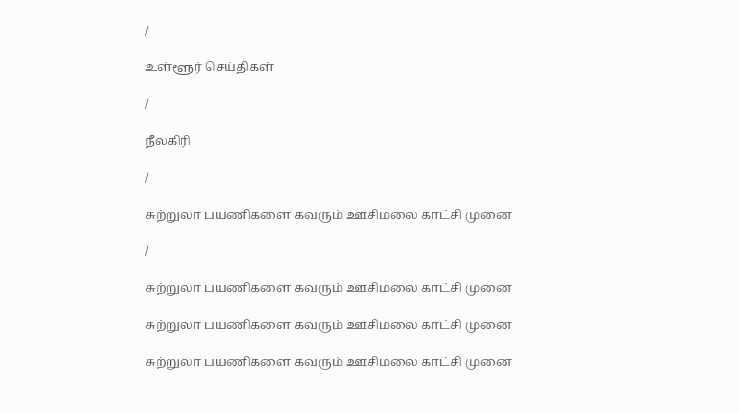/

உள்ளூர் செய்திகள்

/

நீலகிரி

/

சுற்றுலா பயணிகளை கவரும் ஊசிமலை காட்சி முனை

/

சுற்றுலா பயணிகளை கவரும் ஊசிமலை காட்சி முனை

சுற்றுலா பயணிகளை கவரும் ஊசிமலை காட்சி முனை

சுற்றுலா பயணிகளை கவரும் ஊசிமலை காட்சி முனை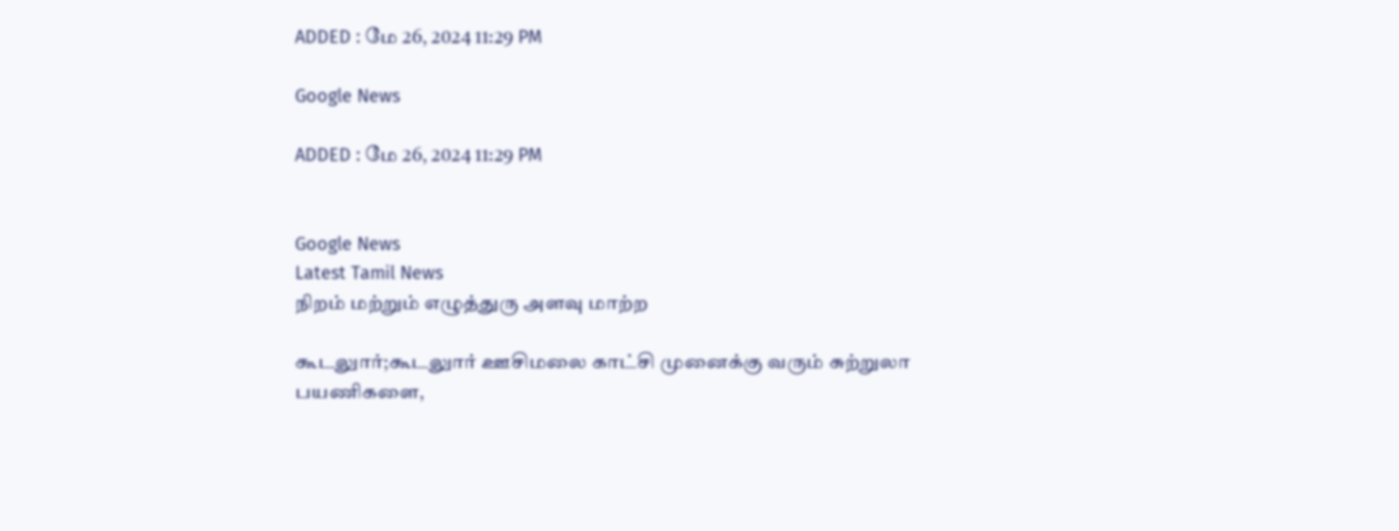ADDED : மே 26, 2024 11:29 PM

Google News

ADDED : மே 26, 2024 11:29 PM


Google News
Latest Tamil News
நிறம் மற்றும் எழுத்துரு அளவு மாற்ற

கூடலுார்;கூடலுார் ஊசிமலை காட்சி முனைக்கு வரும் சுற்றுலா பயணிகளை,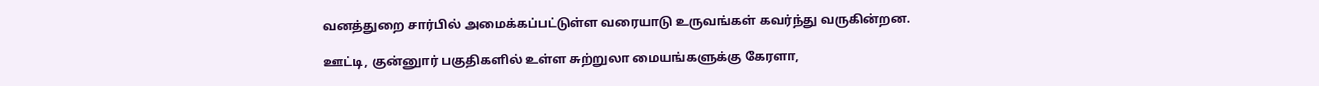வனத்துறை சார்பில் அமைக்கப்பட்டுள்ள வரையாடு உருவங்கள் கவர்ந்து வருகின்றன.

ஊட்டி, குன்னுார் பகுதிகளில் உள்ள சுற்றுலா மையங்களுக்கு கேரளா,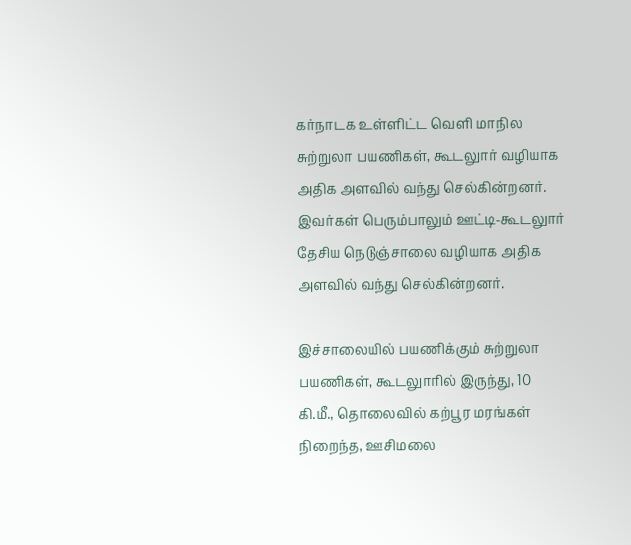கர்நாடக உள்ளிட்ட வெளி மாநில சுற்றுலா பயணிகள், கூடலுார் வழியாக அதிக அளவில் வந்து செல்கின்றனர். இவர்கள் பெரும்பாலும் ஊட்டி-கூடலுார் தேசிய நெடுஞ்சாலை வழியாக அதிக அளவில் வந்து செல்கின்றனர்.

இச்சாலையில் பயணிக்கும் சுற்றுலா பயணிகள், கூடலுாரில் இருந்து, 10 கி.மீ., தொலைவில் கற்பூர மரங்கள் நிறைந்த, ஊசிமலை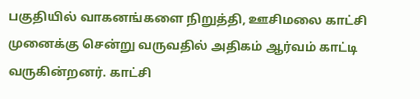பகுதியில் வாகனங்களை நிறுத்தி, ஊசிமலை காட்சி முனைக்கு சென்று வருவதில் அதிகம் ஆர்வம் காட்டி வருகின்றனர். காட்சி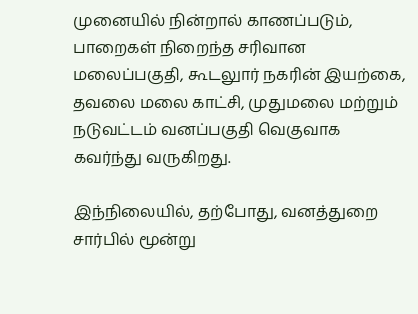முனையில் நின்றால் காணப்படும், பாறைகள் நிறைந்த சரிவான மலைப்பகுதி, கூடலுார் நகரின் இயற்கை, தவலை மலை காட்சி, முதுமலை மற்றும் நடுவட்டம் வனப்பகுதி வெகுவாக கவர்ந்து வருகிறது.

இந்நிலையில், தற்போது, வனத்துறை சார்பில் மூன்று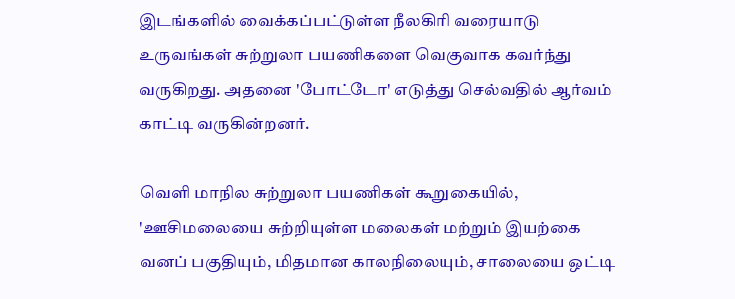இடங்களில் வைக்கப்பட்டுள்ள நீலகிரி வரையாடு உருவங்கள் சுற்றுலா பயணிகளை வெகுவாக கவர்ந்து வருகிறது. அதனை 'போட்டோ' எடுத்து செல்வதில் ஆர்வம் காட்டி வருகின்றனர்.

வெளி மாநில சுற்றுலா பயணிகள் கூறுகையில், 'ஊசிமலையை சுற்றியுள்ள மலைகள் மற்றும் இயற்கை வனப் பகுதியும், மிதமான காலநிலையும், சாலையை ஒட்டி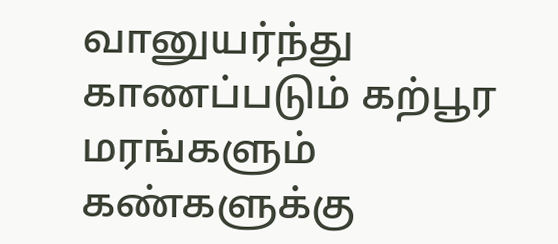வானுயர்ந்து காணப்படும் கற்பூர மரங்களும் கண்களுக்கு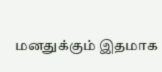மனதுக்கும் இதமாக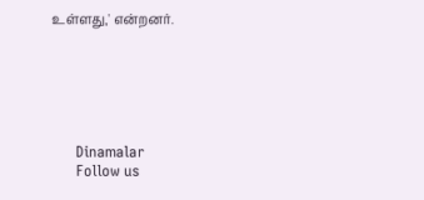உள்ளது,' என்றனர்.






      Dinamalar
      Follow us